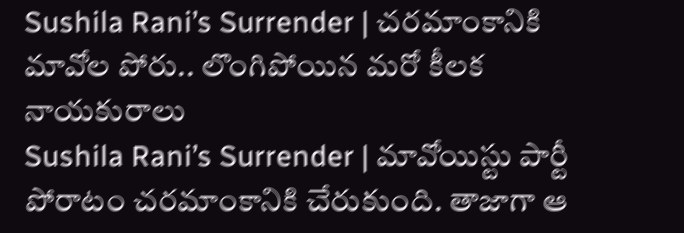Sushila Rani’s Surrender | చరమాంకానికి మావోల పోరు.. లొంగిపోయిన మరో కీలక నాయకురాలు
Sushila Rani’s Surrender | మావోయిస్టు పార్టీ పోరాటం చరమాంకానికి చేరుకుంది. తాజాగా ఆ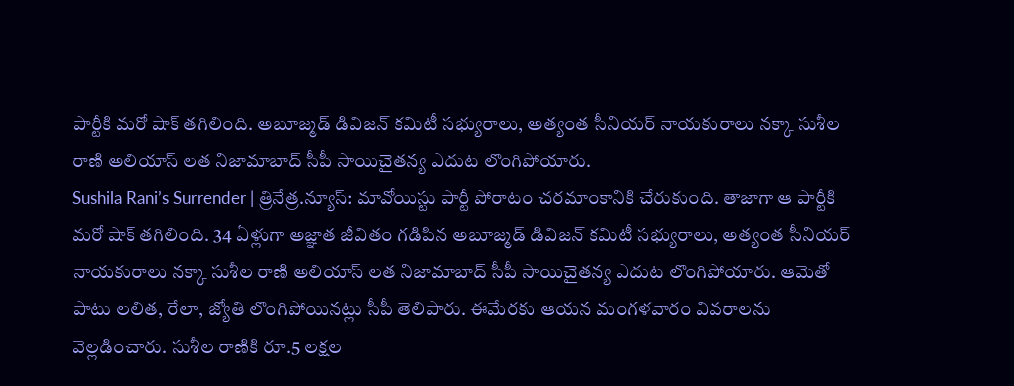పార్టీకి మరో షాక్ తగిలింది. అబూజ్మడ్ డివిజన్ కమిటీ సభ్యురాలు, అత్యంత సీనియర్ నాయకురాలు నక్కా సుశీల రాణి అలియాస్ లత నిజామాబాద్ సీపీ సాయిచైతన్య ఎదుట లొంగిపోయారు.
Sushila Rani’s Surrender | త్రినేత్ర.న్యూస్: మావోయిస్టు పార్టీ పోరాటం చరమాంకానికి చేరుకుంది. తాజాగా ఆ పార్టీకి మరో షాక్ తగిలింది. 34 ఏళ్లుగా అజ్ఞాత జీవితం గడిపిన అబూజ్మడ్ డివిజన్ కమిటీ సభ్యురాలు, అత్యంత సీనియర్ నాయకురాలు నక్కా సుశీల రాణి అలియాస్ లత నిజామాబాద్ సీపీ సాయిచైతన్య ఎదుట లొంగిపోయారు. ఆమెతో పాటు లలిత, రేలా, జ్యోతి లొంగిపోయినట్లు సీపీ తెలిపారు. ఈమేరకు ఆయన మంగళవారం వివరాలను వెల్లడించారు. సుశీల రాణికి రూ.5 లక్షల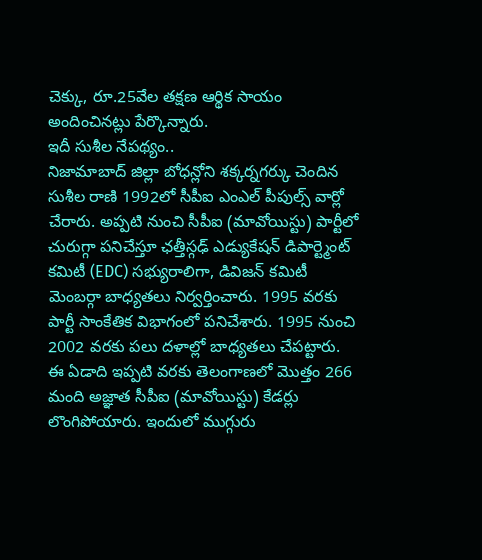చెక్కు, రూ.25వేల తక్షణ ఆర్థిక సాయం అందించినట్లు పేర్కొన్నారు.
ఇదీ సుశీల నేపథ్యం..
నిజామాబాద్ జిల్లా బోధన్లోని శక్కర్నగర్కు చెందిన సుశీల రాణి 1992లో సీపీఐ ఎంఎల్ పీపుల్స్ వార్లో చేరారు. అప్పటి నుంచి సీపీఐ (మావోయిస్టు) పార్టీలో చురుగ్గా పనిచేస్తూ ఛత్తీస్గఢ్ ఎడ్యుకేషన్ డిపార్ట్మెంట్ కమిటీ (EDC) సభ్యురాలిగా, డివిజన్ కమిటీ మెంబర్గా బాధ్యతలు నిర్వర్తించారు. 1995 వరకు పార్టీ సాంకేతిక విభాగంలో పనిచేశారు. 1995 నుంచి 2002 వరకు పలు దళాల్లో బాధ్యతలు చేపట్టారు.
ఈ ఏడాది ఇప్పటి వరకు తెలంగాణలో మొత్తం 266 మంది అజ్ఞాత సీపీఐ (మావోయిస్టు) కేడర్లు లొంగిపోయారు. ఇందులో ముగ్గురు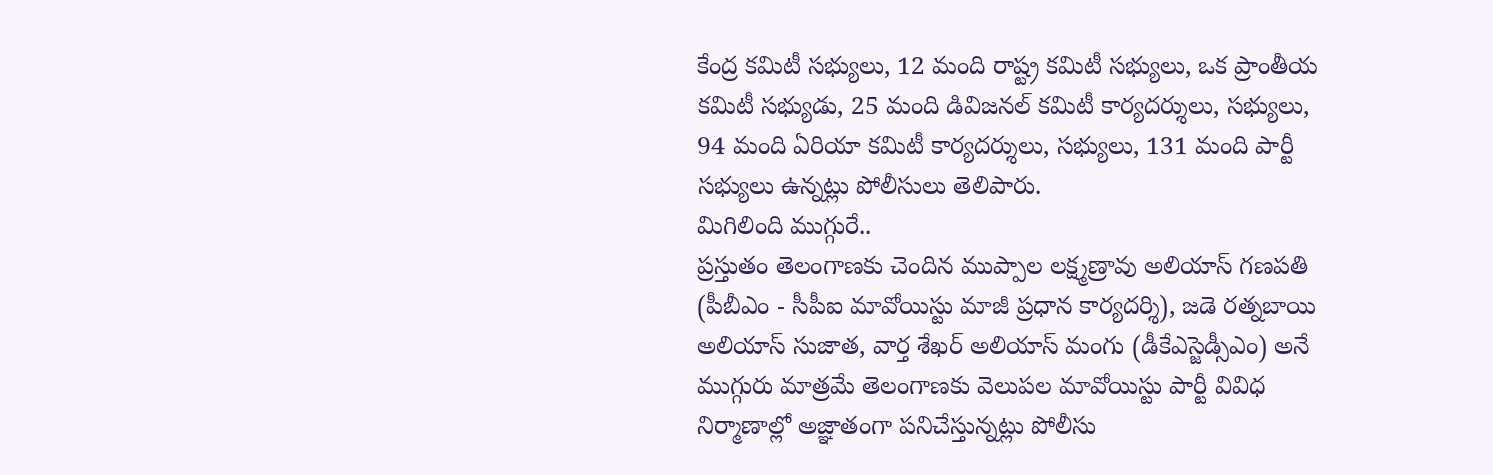కేంద్ర కమిటీ సభ్యులు, 12 మంది రాష్ట్ర కమిటీ సభ్యులు, ఒక ప్రాంతీయ కమిటీ సభ్యుడు, 25 మంది డివిజనల్ కమిటీ కార్యదర్శులు, సభ్యులు, 94 మంది ఏరియా కమిటీ కార్యదర్శులు, సభ్యులు, 131 మంది పార్టీ సభ్యులు ఉన్నట్లు పోలీసులు తెలిపారు.
మిగిలింది ముగ్గురే..
ప్రస్తుతం తెలంగాణకు చెందిన ముప్పాల లక్ష్మణ్రావు అలియాస్ గణపతి (పీబీఎం - సీపీఐ మావోయిస్టు మాజీ ప్రధాన కార్యదర్శి), జడె రత్నబాయి అలియాస్ సుజాత, వార్త శేఖర్ అలియాస్ మంగు (డీకేఎస్జెడ్సీఎం) అనే ముగ్గురు మాత్రమే తెలంగాణకు వెలుపల మావోయిస్టు పార్టీ వివిధ నిర్మాణాల్లో అజ్ఞాతంగా పనిచేస్తున్నట్లు పోలీసు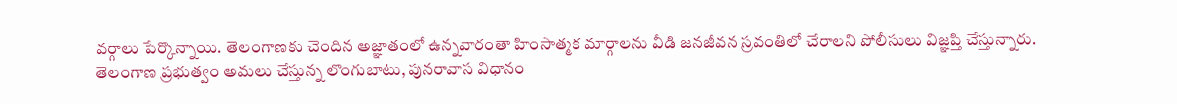వర్గాలు పేర్కొన్నాయి. తెలంగాణకు చెందిన అజ్ఞాతంలో ఉన్నవారంతా హింసాత్మక మార్గాలను వీడి జనజీవన స్రవంతిలో చేరాలని పోలీసులు విజ్ఞప్తి చేస్తున్నారు.
తెలంగాణ ప్రభుత్వం అమలు చేస్తున్న లొంగుబాటు, పునరావాస విధానం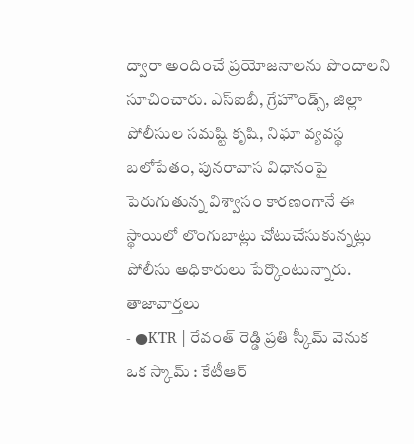ద్వారా అందించే ప్రయోజనాలను పొందాలని సూచించారు. ఎస్ఐబీ, గ్రేహౌండ్స్, జిల్లా పోలీసుల సమష్టి కృషి, నిఘా వ్యవస్థ బలోపేతం, పునరావాస విధానంపై పెరుగుతున్న విశ్వాసం కారణంగానే ఈ స్థాయిలో లొంగుబాట్లు చోటుచేసుకున్నట్లు పోలీసు అధికారులు పేర్కొంటున్నారు.
తాజావార్తలు
- ●KTR | రేవంత్ రెడ్డి ప్రతి స్కీమ్ వెనుక ఒక స్కామ్ : కేటీఆర్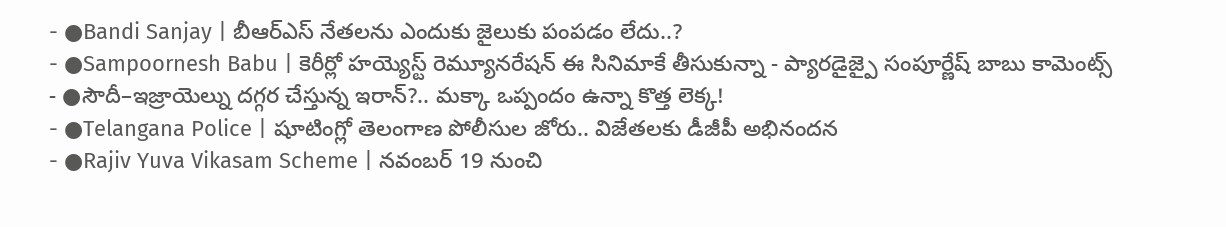- ●Bandi Sanjay | బీఆర్ఎస్ నేతలను ఎందుకు జైలుకు పంపడం లేదు..?
- ●Sampoornesh Babu | కెరీర్లో హయ్యెస్ట్ రెమ్యూనరేషన్ ఈ సినిమాకే తీసుకున్నా - ప్యారడైజ్పై సంపూర్ణేష్ బాబు కామెంట్స్
- ●సౌదీ–ఇజ్రాయెల్ను దగ్గర చేస్తున్న ఇరాన్?.. మక్కా ఒప్పందం ఉన్నా కొత్త లెక్క!
- ●Telangana Police | షూటింగ్లో తెలంగాణ పోలీసుల జోరు.. విజేతలకు డీజీపీ అభినందన
- ●Rajiv Yuva Vikasam Scheme | నవంబర్ 19 నుంచి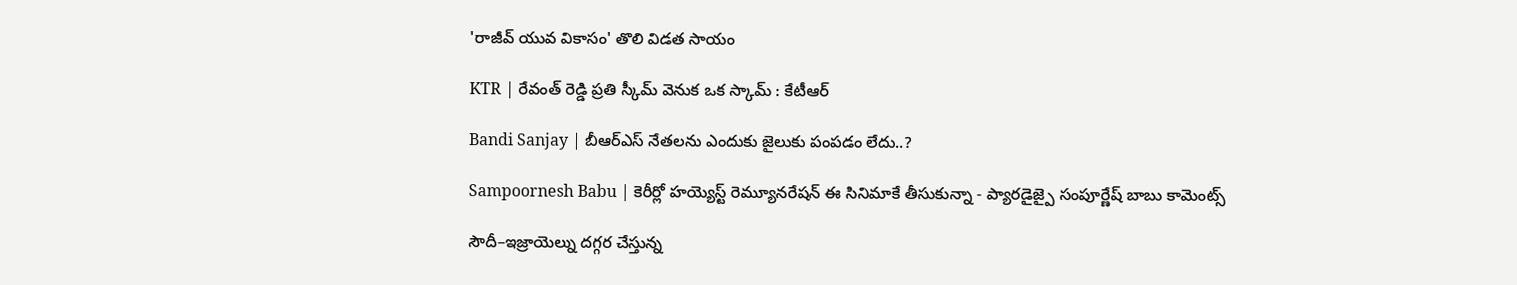'రాజీవ్ యువ వికాసం' తొలి విడత సాయం

KTR | రేవంత్ రెడ్డి ప్రతి స్కీమ్ వెనుక ఒక స్కామ్ : కేటీఆర్

Bandi Sanjay | బీఆర్ఎస్ నేతలను ఎందుకు జైలుకు పంపడం లేదు..?

Sampoornesh Babu | కెరీర్లో హయ్యెస్ట్ రెమ్యూనరేషన్ ఈ సినిమాకే తీసుకున్నా - ప్యారడైజ్పై సంపూర్ణేష్ బాబు కామెంట్స్

సౌదీ–ఇజ్రాయెల్ను దగ్గర చేస్తున్న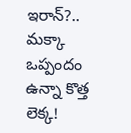ఇరాన్?.. మక్కా ఒప్పందం ఉన్నా కొత్త లెక్క!